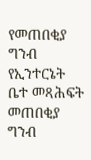የመጠበቂያ ግንብ የኢንተርኔት ቤተ መጻሕፍት
መጠበቂያ ግንብ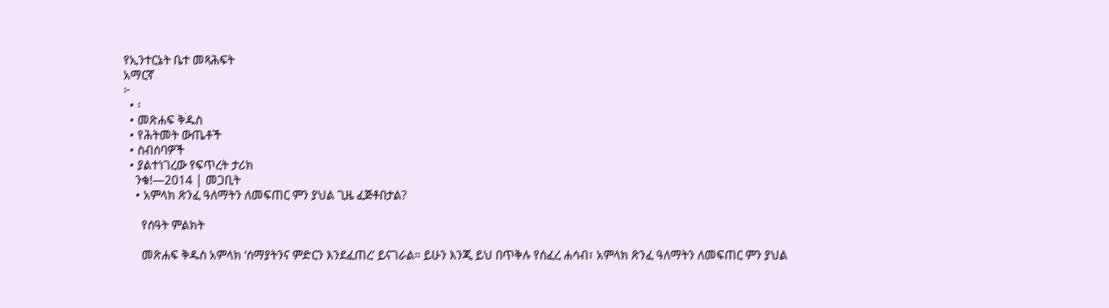የኢንተርኔት ቤተ መጻሕፍት
አማርኛ
፦
  • ፡
  • መጽሐፍ ቅዱስ
  • የሕትመት ውጤቶች
  • ስብሰባዎች
  • ያልተነገረው የፍጥረት ታሪክ
    ንቁ!—2014 | መጋቢት
    • አምላክ ጽንፈ ዓለማትን ለመፍጠር ምን ያህል ጊዜ ፈጅቶበታል?

      የሰዓት ምልክት

      መጽሐፍ ቅዱስ አምላክ ‘ሰማያትንና ምድርን እንደፈጠረ’ ይናገራል። ይሁን እንጂ ይህ በጥቅሉ የሰፈረ ሐሳብ፣ አምላክ ጽንፈ ዓለማትን ለመፍጠር ምን ያህል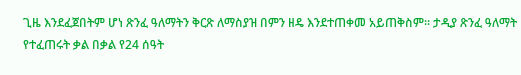ጊዜ እንደፈጀበትም ሆነ ጽንፈ ዓለማትን ቅርጽ ለማስያዝ በምን ዘዴ እንደተጠቀመ አይጠቅስም። ታዲያ ጽንፈ ዓለማት የተፈጠሩት ቃል በቃል የ24 ሰዓት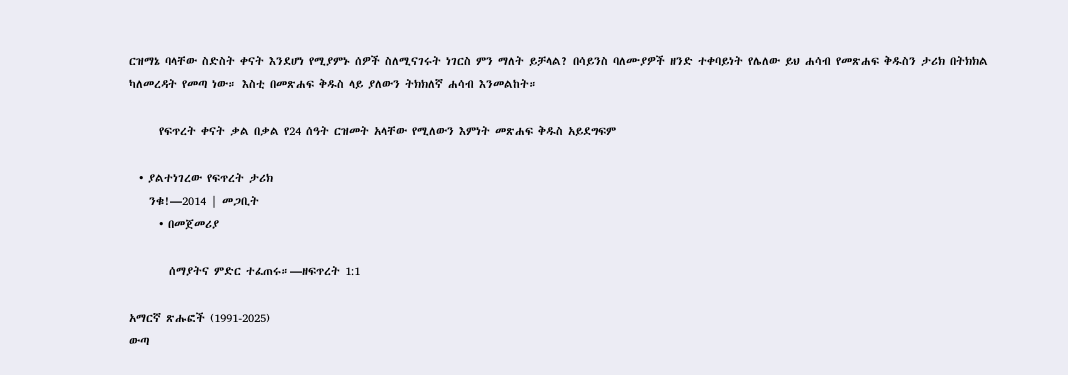ርዝማኔ ባላቸው ስድስት ቀናት እንደሆነ የሚያምኑ ሰዎች ስለሚናገሩት ነገርስ ምን ማለት ይቻላል? በሳይንስ ባለሙያዎች ዘንድ ተቀባይነት የሌለው ይህ ሐሳብ የመጽሐፍ ቅዱስን ታሪክ በትክክል ካለመረዳት የመጣ ነው። እስቲ በመጽሐፍ ቅዱስ ላይ ያለውን ትክክለኛ ሐሳብ እንመልከት።

      የፍጥረት ቀናት ቃል በቃል የ24 ሰዓት ርዝመት አላቸው የሚለውን እምነት መጽሐፍ ቅዱስ አይደግፍም

  • ያልተነገረው የፍጥረት ታሪክ
    ንቁ!—2014 | መጋቢት
      • በመጀመሪያ

        ሰማያትና ምድር ተፈጠሩ።—ዘፍጥረት 1:1

አማርኛ ጽሑፎች (1991-2025)
ውጣ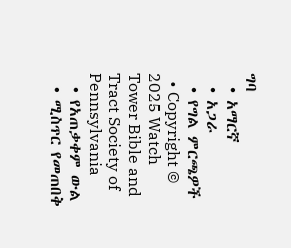ግባ
  • አማርኛ
  • አጋራ
  • የግል ምርጫዎች
  • Copyright © 2025 Watch Tower Bible and Tract Society of Pennsylvania
  • የአጠቃቀም ውል
  • ሚስጥር የመጠበቅ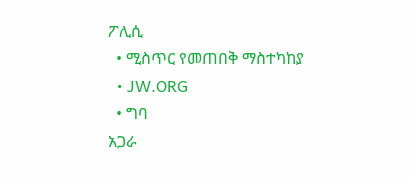ፖሊሲ
  • ሚስጥር የመጠበቅ ማስተካከያ
  • JW.ORG
  • ግባ
አጋራ